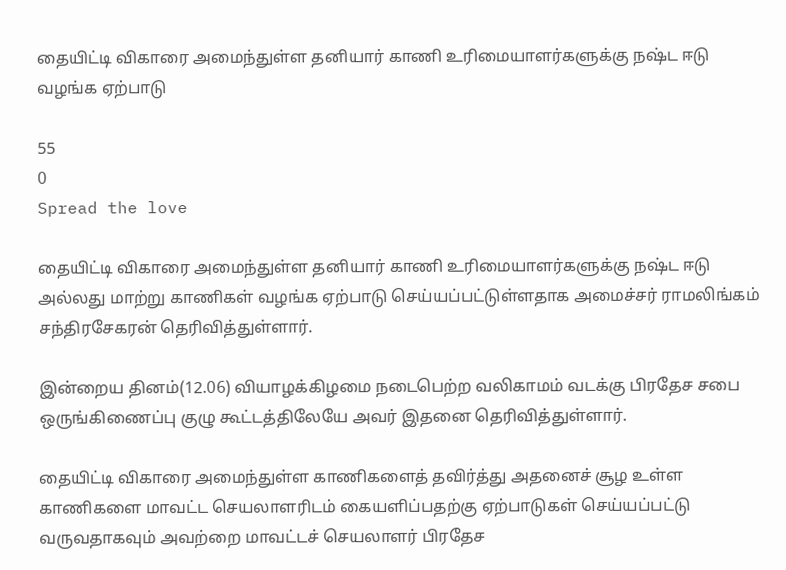தையிட்டி விகாரை அமைந்துள்ள தனியார் காணி உரிமையாளர்களுக்கு நஷ்ட ஈடு வழங்க ஏற்பாடு

55
0
Spread the love

தையிட்டி விகாரை அமைந்துள்ள தனியார் காணி உரிமையாளர்களுக்கு நஷ்ட ஈடு அல்லது மாற்று காணிகள் வழங்க ஏற்பாடு செய்யப்பட்டுள்ளதாக அமைச்சர் ராமலிங்கம் சந்திரசேகரன் தெரிவித்துள்ளார்.

இன்றைய தினம்(12.06) வியாழக்கிழமை நடைபெற்ற வலிகாமம் வடக்கு பிரதேச சபை ஒருங்கிணைப்பு குழு கூட்டத்திலேயே அவர் இதனை தெரிவித்துள்ளார்.

தையிட்டி விகாரை அமைந்துள்ள காணிகளைத் தவிர்த்து அதனைச் சூழ உள்ள காணிகளை மாவட்ட செயலாளரிடம் கையளிப்பதற்கு ஏற்பாடுகள் செய்யப்பட்டு வருவதாகவும் அவற்றை மாவட்டச் செயலாளர் பிரதேச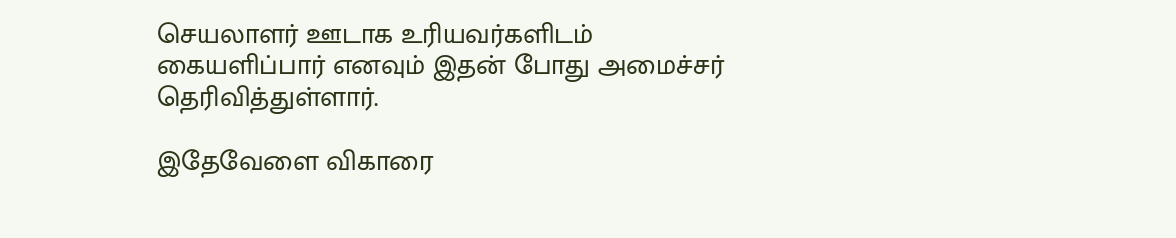செயலாளர் ஊடாக உரியவர்களிடம் கையளிப்பார் எனவும் இதன் போது அமைச்சர் தெரிவித்துள்ளார்.

இதேவேளை விகாரை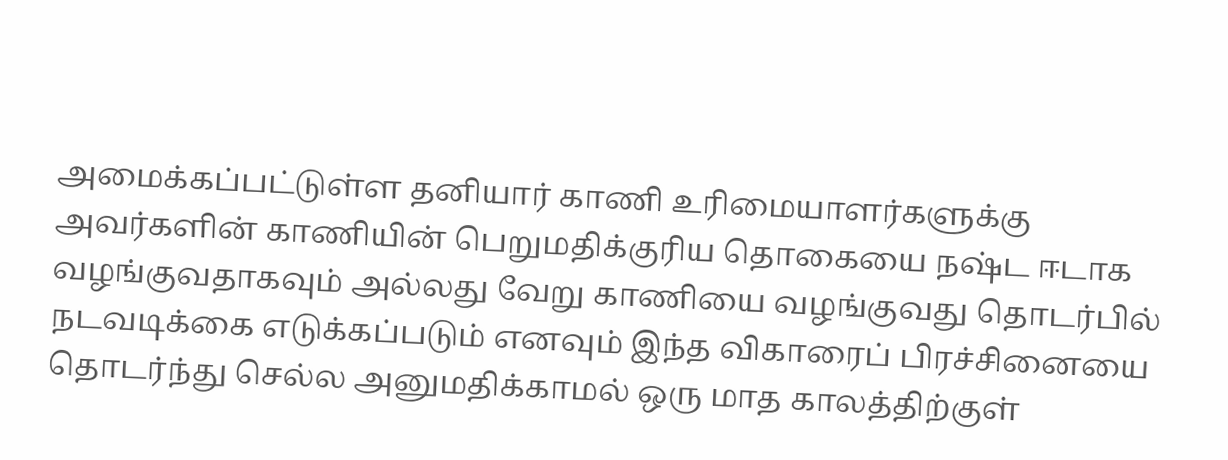அமைக்கப்பட்டுள்ள தனியார் காணி உரிமையாளர்களுக்கு அவர்களின் காணியின் பெறுமதிக்குரிய தொகையை நஷ்ட ஈடாக வழங்குவதாகவும் அல்லது வேறு காணியை வழங்குவது தொடர்பில் நடவடிக்கை எடுக்கப்படும் எனவும் இந்த விகாரைப் பிரச்சினையை தொடர்ந்து செல்ல அனுமதிக்காமல் ஒரு மாத காலத்திற்குள்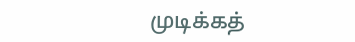முடிக்கத்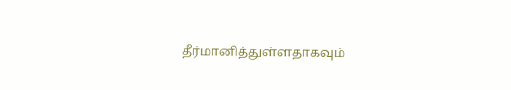தீர்மானித்துள்ளதாகவும்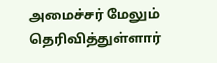அமைச்சர் மேலும் தெரிவித்துள்ளார்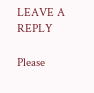LEAVE A REPLY

Please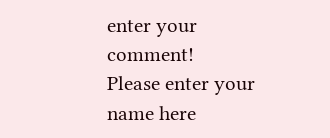enter your comment!
Please enter your name here